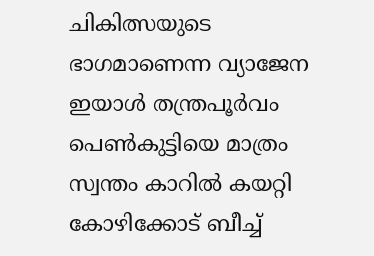ചികിത്സയുടെ ഭാഗമാണെന്ന വ്യാജേന ഇയാള്‍ തന്ത്രപൂര്‍വം പെണ്‍കുട്ടിയെ മാത്രം സ്വന്തം കാറില്‍ കയറ്റി കോഴിക്കോട് ബീച്ച്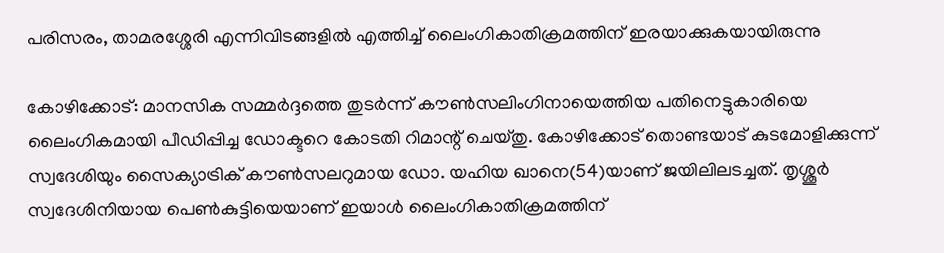പരിസരം, താമരശ്ശേരി എന്നിവിടങ്ങളില്‍ എത്തിച്ച് ലൈംഗികാതിക്രമത്തിന് ഇരയാക്കുകയായിരുന്നു

കോഴിക്കോട്: മാനസിക സമ്മര്‍ദ്ദത്തെ തുടര്‍ന്ന് കൗണ്‍സലിംഗിനായെത്തിയ പതിനെട്ടുകാരിയെ ലൈംഗികമായി പീഡിപ്പിച്ച ഡോക്ടറെ കോടതി റിമാന്റ് ചെയ്തു. കോഴിക്കോട് തൊണ്ടയാട് കുടമോളിക്കുന്ന് സ്വദേശിയും സൈക്യാട്രിക് കൗണ്‍സലറുമായ ഡോ. യഹിയ ഖാനെ(54)യാണ് ജയിലിലടച്ചത്. തൃശ്ശൂര്‍ സ്വദേശിനിയായ പെണ്‍കുട്ടിയെയാണ് ഇയാള്‍ ലൈംഗികാതിക്രമത്തിന്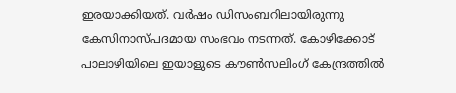ഇരയാക്കിയത്. വര്‍ഷം ഡിസംബറിലായിരുന്നു കേസിനാസ്പദമായ സംഭവം നടന്നത്. കോഴിക്കോട് പാലാഴിയിലെ ഇയാളുടെ കൗണ്‍സലിംഗ് കേന്ദ്രത്തില്‍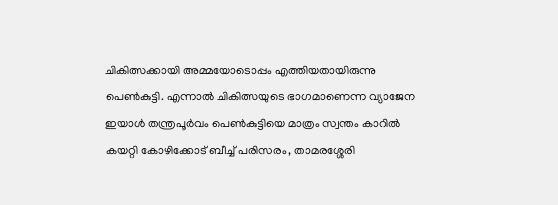ചികിത്സക്കായി അമ്മയോടൊപ്പം എത്തിയതായിരുന്നു പെണ്‍കുട്ടി. എന്നാല്‍ ചികിത്സയുടെ ഭാഗമാണെന്ന വ്യാജേന ഇയാള്‍ തന്ത്രപൂര്‍വം പെണ്‍കുട്ടിയെ മാത്രം സ്വന്തം കാറില്‍ കയറ്റി കോഴിക്കോട് ബീച്ച് പരിസരം, താമരശ്ശേരി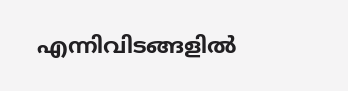എന്നിവിടങ്ങളില്‍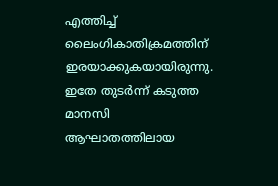എത്തിച്ച് ലൈംഗികാതിക്രമത്തിന് ഇരയാക്കുകയായിരുന്നു. ഇതേ തുടര്‍ന്ന് കടുത്ത മാനസി ആഘാതത്തിലായ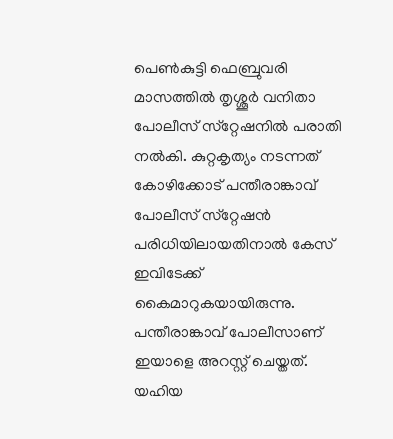പെണ്‍കുട്ടി ഫെബ്രുവരി മാസത്തില്‍ തൃശ്ശൂര്‍ വനിതാ പോലീസ് സ്‌റ്റേഷനില്‍ പരാതി നല്‍കി. കുറ്റകൃത്യം നടന്നത് കോഴിക്കോട് പന്തീരാങ്കാവ് പോലീസ് സ്‌റ്റേഷന്‍ പരിധിയിലായതിനാല്‍ കേസ് ഇവിടേക്ക് കൈമാറുകയായിരുന്നു. പന്തീരാങ്കാവ് പോലീസാണ് ഇയാളെ അറസ്റ്റ് ചെയ്തത്. യഹിയ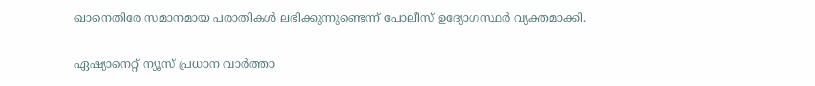ഖാനെതിരേ സമാനമായ പരാതികള്‍ ലഭിക്കുന്നുണ്ടെന്ന് പോലീസ് ഉദ്യോഗസ്ഥര്‍ വ്യക്തമാക്കി.

ഏഷ്യാനെറ്റ് ന്യൂസ് പ്രധാന വാർത്താ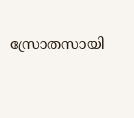സ്രോതസായി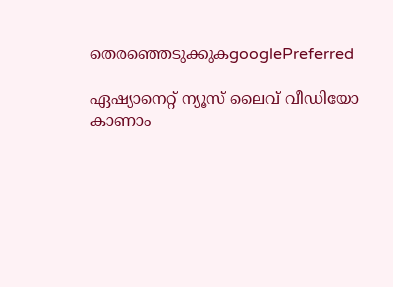തെരഞ്ഞെടുക്കുകgooglePreferred

ഏഷ്യാനെറ്റ് ന്യൂസ് ലൈവ് വീഡിയോ കാണാം